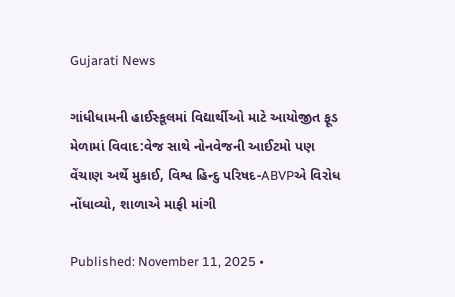Gujarati News

ગાંધીધામની હાઈસ્કૂલમાં વિદ્યાર્થીઓ માટે આયોજીત ફૂડ મેળામાં વિવાદ:વેજ સાથે નોનવેજની આઈટમો પણ વેંચાણ અર્થે મુકાઈ, વિશ્વ હિન્દુ પરિષદ-ABVPએ વિરોધ નોંધાવ્યો, શાળાએ માફી માંગી

Published: November 11, 2025 •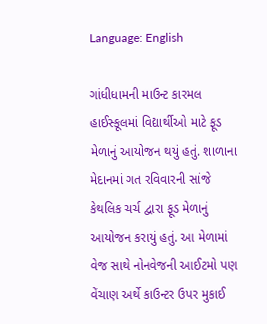Language: English

ગાંધીધામની માઉન્ટ કારમલ હાઈસ્કૂલમાં વિદ્યાર્થીઓ માટે ફૂડ મેળાનું આયોજન થયું હતું. શાળાના મેદાનમાં ગત રવિવારની સાંજે કેથલિક ચર્ચ દ્વારા ફૂડ મેળાનું આયોજન કરાયું હતું. આ મેળામાં વેજ સાથે નોનવેજની આઈટમો પણ વેંચાણ અર્થે કાઉન્ટર ઉપર મુકાઈ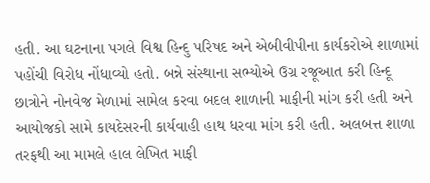હતી. આ ઘટનાના પગલે વિશ્વ હિન્દુ પરિષદ અને એબીવીપીના કાર્યકરોએ શાળામાં પહોંચી વિરોધ નોંધાવ્યો હતો. બન્ને સંસ્થાના સભ્યોએ ઉગ્ર રજૂઆત કરી હિન્દૂ છાત્રોને નોનવેજ મેળામાં સામેલ કરવા બદલ શાળાની માફીની માંગ કરી હતી અને આયોજકો સામે કાયદેસરની કાર્યવાહી હાથ ધરવા માંગ કરી હતી. અલબત્ત શાળા તરફથી આ મામલે હાલ લેખિત માફી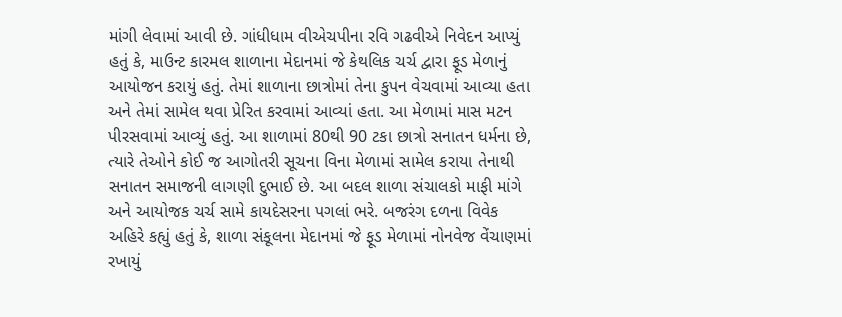માંગી લેવામાં આવી છે. ગાંધીધામ વીએચપીના રવિ ગઢવીએ નિવેદન આપ્યું હતું કે, માઉન્ટ કારમલ શાળાના મેદાનમાં જે કેથલિક ચર્ચ દ્વારા ફૂડ મેળાનું આયોજન કરાયું હતું. તેમાં શાળાના છાત્રોમાં તેના કુપન વેચવામાં આવ્યા હતા અને તેમાં સામેલ થવા પ્રેરિત કરવામાં આવ્યાં હતા. આ મેળામાં માસ મટન પીરસવામાં આવ્યું હતું. આ શાળામાં 80થી 90 ટકા છાત્રો સનાતન ધર્મના છે, ત્યારે તેઓને કોઈ જ આગોતરી સૂચના વિના મેળામાં સામેલ કરાયા તેનાથી સનાતન સમાજની લાગણી દુભાઈ છે. આ બદલ શાળા સંચાલકો માફી માંગે અને આયોજક ચર્ચ સામે કાયદેસરના પગલાં ભરે. બજરંગ દળના વિવેક અહિરે કહ્યું હતું કે, શાળા સંકૂલના મેદાનમાં જે ફૂડ મેળામાં નોનવેજ વેંચાણમાં રખાયું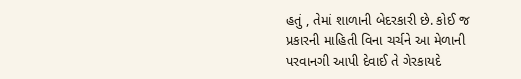હતું , તેમાં શાળાની બેદરકારી છે. કોઈ જ પ્રકારની માહિતી વિના ચર્ચને આ મેળાની પરવાનગી આપી દેવાઈ તે ગેરકાયદે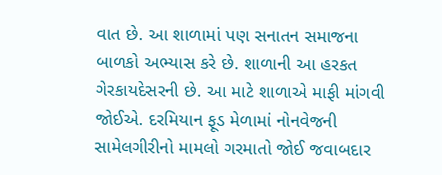વાત છે. આ શાળામાં પણ સનાતન સમાજના બાળકો અભ્યાસ કરે છે. શાળાની આ હરકત ગેરકાયદેસરની છે. આ માટે શાળાએ માફી માંગવી જોઈએ. દરમિયાન ફૂડ મેળામાં નોનવેજની સામેલગીરીનો મામલો ગરમાતો જોઈ જવાબદાર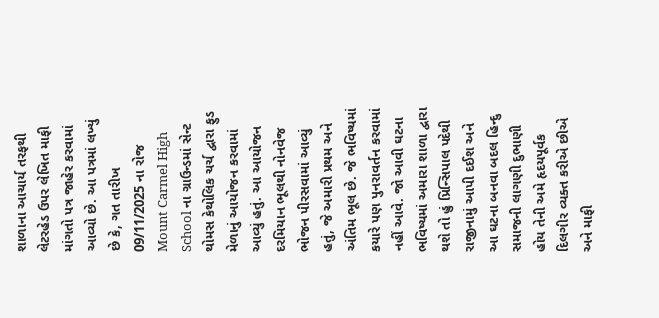શાળાના આચાર્ય તરફથી લેટરહેડ ઉપર લેખિત માફી માંગતો પત્ર જાહેર કરવામાં આવ્યો છે. આ પત્રમાં લખ્યું છે કે, ગત તારીખ 09/11/2025 ના રોજ Mount Carmel High School ના ગ્રાઉન્ડમાં સેન્ટ થોમસ કેથોલિક ચર્ચ દ્વારા ફુડ મેળાનું આયોજન કરવામાં આવ્યું હતું. આ આયોજન દરમિયાન ભૂલથી નોનવેજ ભોજન પીરસવામાં આવ્યું હતું, જે અમારી પ્રથમ અને અંતિમ ભૂલ છે. જે ભવિષ્યમાં કયારે પણ પુનરાવર્તન કરવામાં નહીં આવે. જો આવી ઘટના ભવિષ્યમાં અમારા શાળા દ્વારા થશે તો હું પ્રિન્સિપાલ પદેથી રાજીનામું આપી દઈશ અને આ ઘટના બનવા બદલ હિન્દુ સમાજની લાગણી દુભાણી હોય તેની અમે હૃદયપૂર્વક દિલગીર વ્યક્ત કરીએ છીએ અને માફી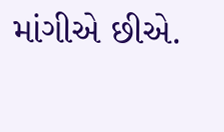માંગીએ છીએ.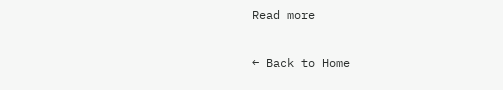Read more

← Back to Home